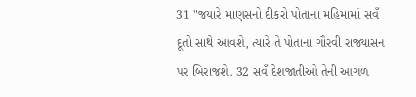31 "જયારે માણસનો દીકરો પોતાના મહિમામાં સવઁ દૂતો સાથે આવશે, ત્યારે તે પોતાના ગૌરવી રાજ્યાસન પર બિરાજશે. 32 સવઁ દેશજાતીઓ તેની આગળ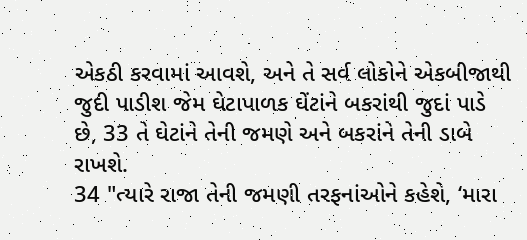એકઠી કરવામાં આવશે, અને તે સર્વ લોકોને એકબીજાથી જુદી પાડીશ જેમ ઘેટાપાળક ઘેંટાંને બકરાંથી જુદાં પાડે છે, 33 તે ઘેટાંને તેની જમણે અને બકરાંને તેની ડાબે રાખશે.
34 "ત્યારે રાજા તેની જમણી તરફનાંઓને કહેશે, ‘મારા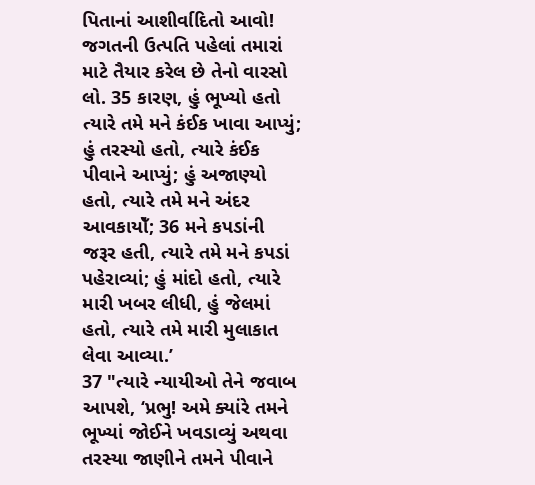પિતાનાં આશીર્વાદિતો આવો! જગતની ઉત્પતિ પહેલાં તમારાં માટે તૈયાર કરેલ છે તેનો વારસો લો. 35 કારણ, હું ભૂખ્યો હતો ત્યારે તમે મને કંઈક ખાવા આપ્યું; હું તરસ્યો હતો, ત્યારે કંઈક પીવાને આપ્યું; હું અજાણ્યો હતો, ત્યારે તમે મને અંદર આવકાયોઁ; 36 મને કપડાંની જરૂર હતી, ત્યારે તમે મને કપડાં પહેરાવ્યાં; હું માંદો હતો, ત્યારે મારી ખબર લીધી, હું જેલમાં હતો, ત્યારે તમે મારી મુલાકાત લેવા આવ્યા.’
37 "ત્યારે ન્યાયીઓ તેને જવાબ આપશે, ‘પ્રભુ! અમે ક્યાંરે તમને ભૂખ્યાં જોઈને ખવડાવ્યું અથવા તરસ્યા જાણીને તમને પીવાને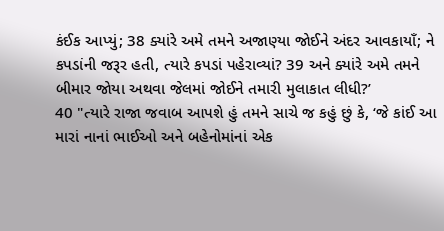કંઈક આપ્યું; 38 ક્યાંરે અમે તમને અજાણ્યા જોઈને અંદર આવકાયાઁ; ને કપડાંની જરૂર હતી, ત્યારે કપડાં પહેરાવ્યાં? 39 અને ક્યાંરે અમે તમને બીમાર જોયા અથવા જેલમાં જોઈને તમારી મુલાકાત લીધી?’
40 "ત્યારે રાજા જવાબ આપશે હું તમને સાચે જ કહું છું કે, ‘જે કાંઈ આ મારાં નાનાં ભાઈઓ અને બહેનોમાંનાં એક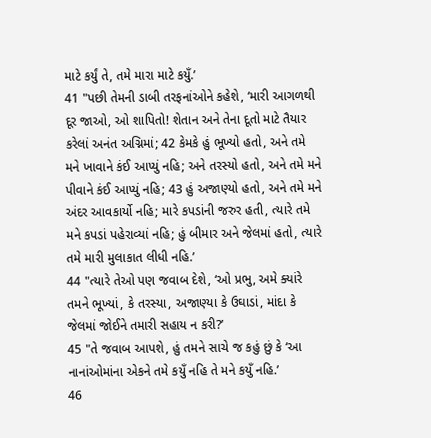માટે કર્યું તે, તમે મારા માટે કયુઁ.’
41 "પછી તેમની ડાબી તરફનાંઓને કહેશે, ‘મારી આગળથી દૂર જાઓ, ઓ શાપિતો! શેતાન અને તેના દૂતો માટે તૈયાર કરેલાં અનંત અગ્નિમાં; 42 કેમકે હું ભૂખ્યો હતો, અને તમે મને ખાવાને કંઈ આપ્યું નહિ; અને તરસ્યો હતો, અને તમે મને પીવાને કંઈ આપ્યું નહિ; 43 હું અજાણ્યો હતો, અને તમે મને અંદર આવકાર્યો નહિ; મારે કપડાંની જરુર હતી, ત્યારે તમે મને કપડાં પહેરાવ્યાં નહિ; હું બીમાર અને જેલમાં હતો, ત્યારે તમે મારી મુલાકાત લીધી નહિ.’
44 "ત્યારે તેઓ પણ જવાબ દેશે, ‘ઓ પ્રભુ, અમે ક્યાંરે તમને ભૂખ્યાં, કે તરસ્યા, અજાણ્યા કે ઉઘાડાં, માંદા કે જેલમાં જોઈને તમારી સહાય ન કરી?’
45 "તે જવાબ આપશે, હું તમને સાચે જ કહું છું કે ‘આ નાનાંઓમાંના એકને તમે કયુઁ નહિ તે મને કયુઁ નહિ.’
46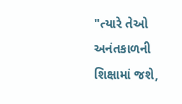"ત્યારે તેઓ અનંતકાળની શિક્ષામાં જશે,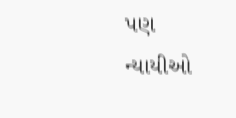પણ ન્યાયીઓ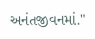અનંતજીવનમાં."